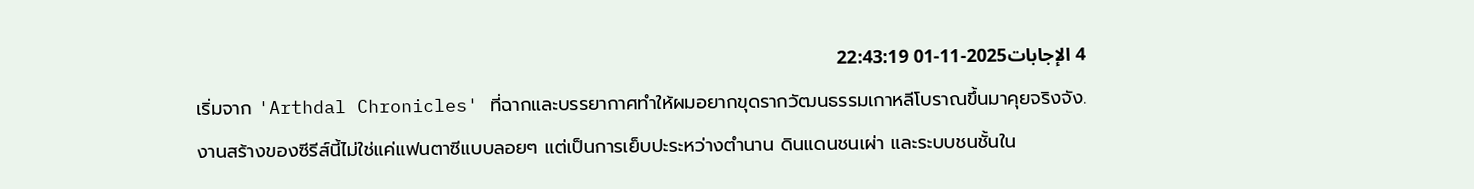4 الإجابات2025-11-01 22:43:19
เริ่มจาก 'Arthdal Chronicles' ที่ฉากและบรรยากาศทำให้ผมอยากขุดรากวัฒนธรรมเกาหลีโบราณขึ้นมาคุยจริงจัง.
งานสร้างของซีรีส์นี้ไม่ใช่แค่แฟนตาซีแบบลอยๆ แต่เป็นการเย็บปะระหว่างตำนาน ดินแดนชนเผ่า และระบบชนชั้นใน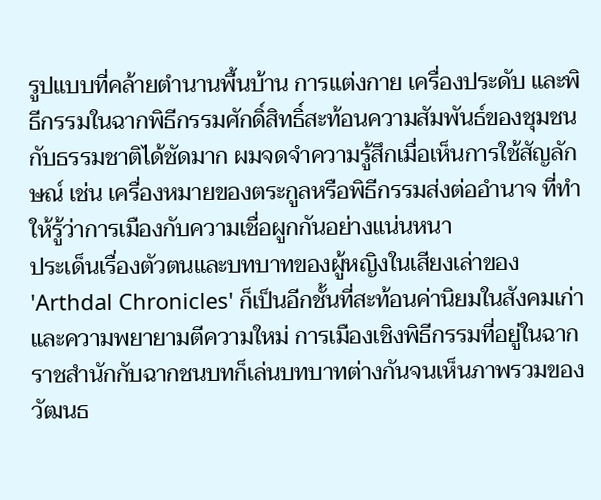รูปแบบที่คล้ายตำนานพื้นบ้าน การแต่งกาย เครื่องประดับ และพิธีกรรมในฉากพิธีกรรมศักดิ์สิทธิ์สะท้อนความสัมพันธ์ของชุมชนกับธรรมชาติได้ชัดมาก ผมจดจำความรู้สึกเมื่อเห็นการใช้สัญลักษณ์ เช่น เครื่องหมายของตระกูลหรือพิธีกรรมส่งต่ออำนาจ ที่ทำให้รู้ว่าการเมืองกับความเชื่อผูกกันอย่างแน่นหนา
ประเด็นเรื่องตัวตนและบทบาทของผู้หญิงในเสียงเล่าของ 'Arthdal Chronicles' ก็เป็นอีกชั้นที่สะท้อนค่านิยมในสังคมเก่าและความพยายามตีความใหม่ การเมืองเชิงพิธีกรรมที่อยู่ในฉากราชสำนักกับฉากชนบทก็เล่นบทบาทต่างกันจนเห็นภาพรวมของวัฒนธ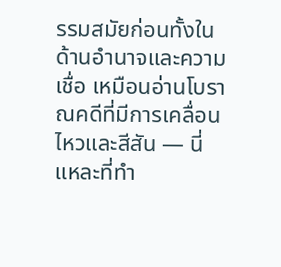รรมสมัยก่อนทั้งในด้านอำนาจและความเชื่อ เหมือนอ่านโบราณคดีที่มีการเคลื่อนไหวและสีสัน — นี่แหละที่ทำ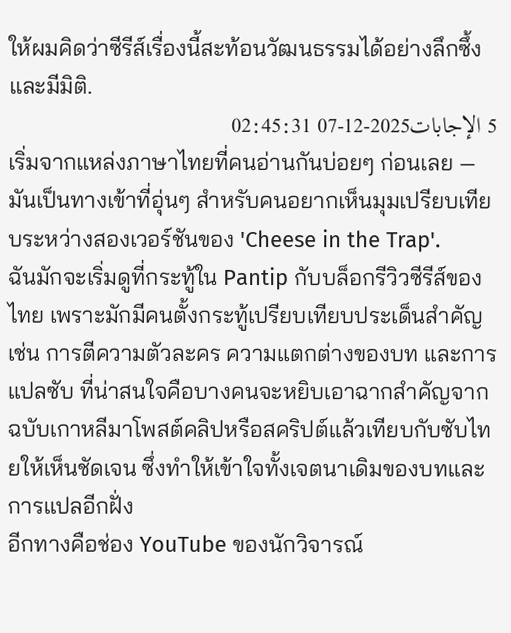ให้ผมคิดว่าซีรีส์เรื่องนี้สะท้อนวัฒนธรรมได้อย่างลึกซึ้งและมีมิติ.
5 الإجابات2025-12-07 02:45:31
เริ่มจากแหล่งภาษาไทยที่คนอ่านกันบ่อยๆ ก่อนเลย — มันเป็นทางเข้าที่อุ่นๆ สำหรับคนอยากเห็นมุมเปรียบเทียบระหว่างสองเวอร์ชันของ 'Cheese in the Trap'.
ฉันมักจะเริ่มดูที่กระทู้ใน Pantip กับบล็อกรีวิวซีรีส์ของไทย เพราะมักมีคนตั้งกระทู้เปรียบเทียบประเด็นสำคัญ เช่น การตีความตัวละคร ความแตกต่างของบท และการแปลซับ ที่น่าสนใจคือบางคนจะหยิบเอาฉากสำคัญจากฉบับเกาหลีมาโพสต์คลิปหรือสคริปต์แล้วเทียบกับซับไทยให้เห็นชัดเจน ซึ่งทำให้เข้าใจทั้งเจตนาเดิมของบทและการแปลอีกฝั่ง
อีกทางคือช่อง YouTube ของนักวิจารณ์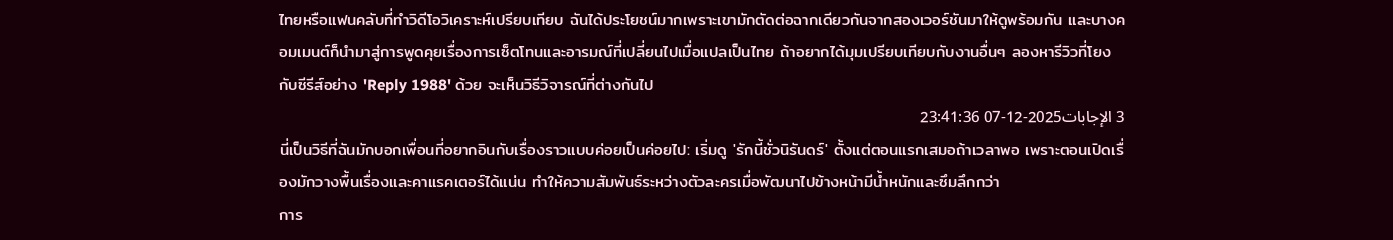ไทยหรือแฟนคลับที่ทำวิดีโอวิเคราะห์เปรียบเทียบ ฉันได้ประโยชน์มากเพราะเขามักตัดต่อฉากเดียวกันจากสองเวอร์ชันมาให้ดูพร้อมกัน และบางคอมเมนต์ก็นำมาสู่การพูดคุยเรื่องการเซ็ตโทนและอารมณ์ที่เปลี่ยนไปเมื่อแปลเป็นไทย ถ้าอยากได้มุมเปรียบเทียบกับงานอื่นๆ ลองหารีวิวที่โยงกับซีรีส์อย่าง 'Reply 1988' ด้วย จะเห็นวิธีวิจารณ์ที่ต่างกันไป
3 الإجابات2025-12-07 23:41:36
นี่เป็นวิธีที่ฉันมักบอกเพื่อนที่อยากอินกับเรื่องราวแบบค่อยเป็นค่อยไป: เริ่มดู 'รักนี้ชั่วนิรันดร์' ตั้งแต่ตอนแรกเสมอถ้าเวลาพอ เพราะตอนเปิดเรื่องมักวางพื้นเรื่องและคาแรคเตอร์ได้แน่น ทำให้ความสัมพันธ์ระหว่างตัวละครเมื่อพัฒนาไปข้างหน้ามีน้ำหนักและซึมลึกกว่า
การ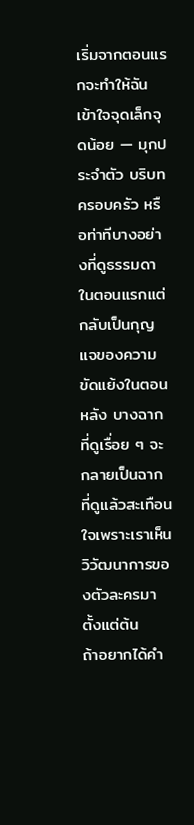เริ่มจากตอนแรกจะทำให้ฉันเข้าใจจุดเล็กจุดน้อย — มุกประจำตัว บริบทครอบครัว หรือท่าทีบางอย่างที่ดูธรรมดาในตอนแรกแต่กลับเป็นกุญแจของความขัดแย้งในตอนหลัง บางฉากที่ดูเรื่อย ๆ จะกลายเป็นฉากที่ดูแล้วสะเทือนใจเพราะเราเห็นวิวัฒนาการของตัวละครมาตั้งแต่ต้น
ถ้าอยากได้คำ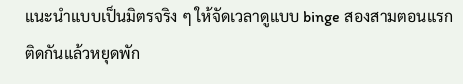แนะนำแบบเป็นมิตรจริง ๆ ให้จัดเวลาดูแบบ binge สองสามตอนแรกติดกันแล้วหยุดพัก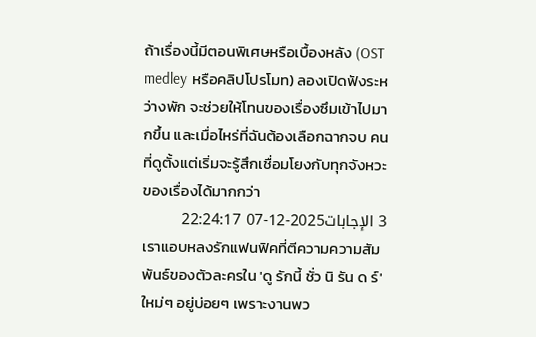ถ้าเรื่องนี้มีตอนพิเศษหรือเบื้องหลัง (OST medley หรือคลิปโปรโมท) ลองเปิดฟังระหว่างพัก จะช่วยให้โทนของเรื่องซึมเข้าไปมากขึ้น และเมื่อไหร่ที่ฉันต้องเลือกฉากจบ คนที่ดูตั้งแต่เริ่มจะรู้สึกเชื่อมโยงกับทุกจังหวะของเรื่องได้มากกว่า
3 الإجابات2025-12-07 22:24:17
เราแอบหลงรักแฟนฟิคที่ตีความความสัมพันธ์ของตัวละครใน 'ดู รักนี้ ชั่ว นิ รัน ด ร์' ใหม่ๆ อยู่บ่อยๆ เพราะงานพว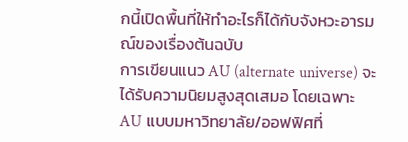กนี้เปิดพื้นที่ให้ทำอะไรก็ได้กับจังหวะอารมณ์ของเรื่องต้นฉบับ
การเขียนแนว AU (alternate universe) จะได้รับความนิยมสูงสุดเสมอ โดยเฉพาะ AU แบบมหาวิทยาลัย/ออฟฟิศที่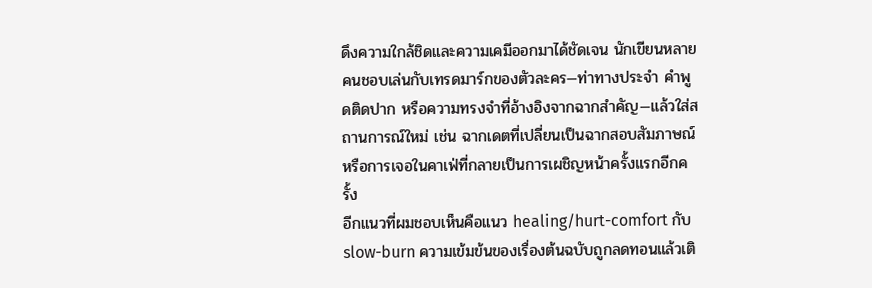ดึงความใกล้ชิดและความเคมีออกมาได้ชัดเจน นักเขียนหลายคนชอบเล่นกับเทรดมาร์กของตัวละคร—ท่าทางประจำ คำพูดติดปาก หรือความทรงจำที่อ้างอิงจากฉากสำคัญ—แล้วใส่สถานการณ์ใหม่ เช่น ฉากเดตที่เปลี่ยนเป็นฉากสอบสัมภาษณ์ หรือการเจอในคาเฟ่ที่กลายเป็นการเผชิญหน้าครั้งแรกอีกครั้ง
อีกแนวที่ผมชอบเห็นคือแนว healing/hurt-comfort กับ slow-burn ความเข้มข้นของเรื่องต้นฉบับถูกลดทอนแล้วเติ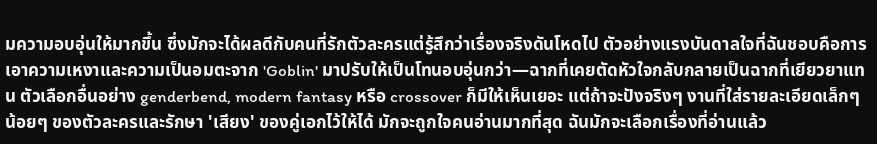มความอบอุ่นให้มากขึ้น ซึ่งมักจะได้ผลดีกับคนที่รักตัวละครแต่รู้สึกว่าเรื่องจริงดันโหดไป ตัวอย่างแรงบันดาลใจที่ฉันชอบคือการเอาความเหงาและความเป็นอมตะจาก 'Goblin' มาปรับให้เป็นโทนอบอุ่นกว่า—ฉากที่เคยตัดหัวใจกลับกลายเป็นฉากที่เยียวยาแทน ตัวเลือกอื่นอย่าง genderbend, modern fantasy หรือ crossover ก็มีให้เห็นเยอะ แต่ถ้าจะปังจริงๆ งานที่ใส่รายละเอียดเล็กๆ น้อยๆ ของตัวละครและรักษา 'เสียง' ของคู่เอกไว้ให้ได้ มักจะถูกใจคนอ่านมากที่สุด ฉันมักจะเลือกเรื่องที่อ่านแล้ว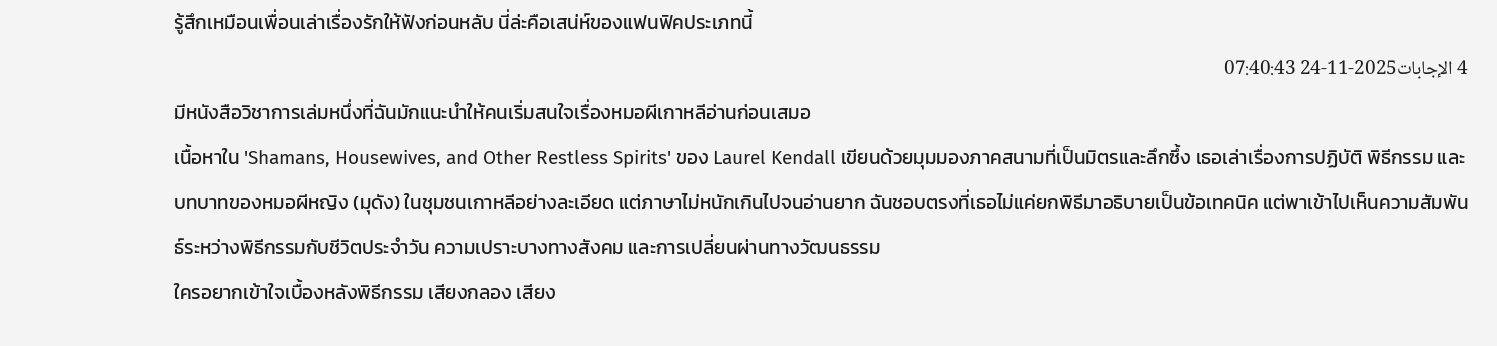รู้สึกเหมือนเพื่อนเล่าเรื่องรักให้ฟังก่อนหลับ นี่ล่ะคือเสน่ห์ของแฟนฟิคประเภทนี้
4 الإجابات2025-11-24 07:40:43
มีหนังสือวิชาการเล่มหนึ่งที่ฉันมักแนะนำให้คนเริ่มสนใจเรื่องหมอผีเกาหลีอ่านก่อนเสมอ
เนื้อหาใน 'Shamans, Housewives, and Other Restless Spirits' ของ Laurel Kendall เขียนด้วยมุมมองภาคสนามที่เป็นมิตรและลึกซึ้ง เธอเล่าเรื่องการปฏิบัติ พิธีกรรม และบทบาทของหมอผีหญิง (มุดัง) ในชุมชนเกาหลีอย่างละเอียด แต่ภาษาไม่หนักเกินไปจนอ่านยาก ฉันชอบตรงที่เธอไม่แค่ยกพิธีมาอธิบายเป็นข้อเทคนิค แต่พาเข้าไปเห็นความสัมพันธ์ระหว่างพิธีกรรมกับชีวิตประจำวัน ความเปราะบางทางสังคม และการเปลี่ยนผ่านทางวัฒนธรรม
ใครอยากเข้าใจเบื้องหลังพิธีกรรม เสียงกลอง เสียง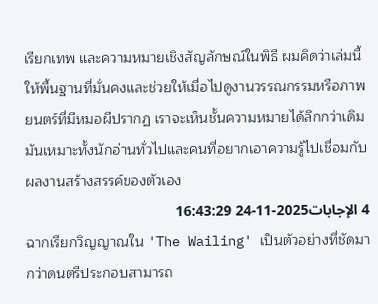เรียกเทพ และความหมายเชิงสัญลักษณ์ในพิธี ผมคิดว่าเล่มนี้ให้พื้นฐานที่มั่นคงและช่วยให้เมื่อไปดูงานวรรณกรรมหรือภาพยนตร์ที่มีหมอผีปรากฏ เราจะเห็นชั้นความหมายได้ลึกกว่าเดิม มันเหมาะทั้งนักอ่านทั่วไปและคนที่อยากเอาความรู้ไปเชื่อมกับผลงานสร้างสรรค์ของตัวเอง
4 الإجابات2025-11-24 16:43:29
ฉากเรียกวิญญาณใน 'The Wailing' เป็นตัวอย่างที่ชัดมากว่าดนตรีประกอบสามารถ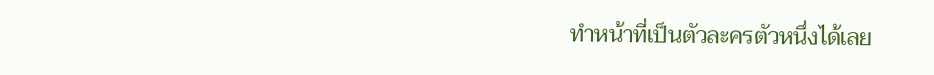ทำหน้าที่เป็นตัวละครตัวหนึ่งได้เลย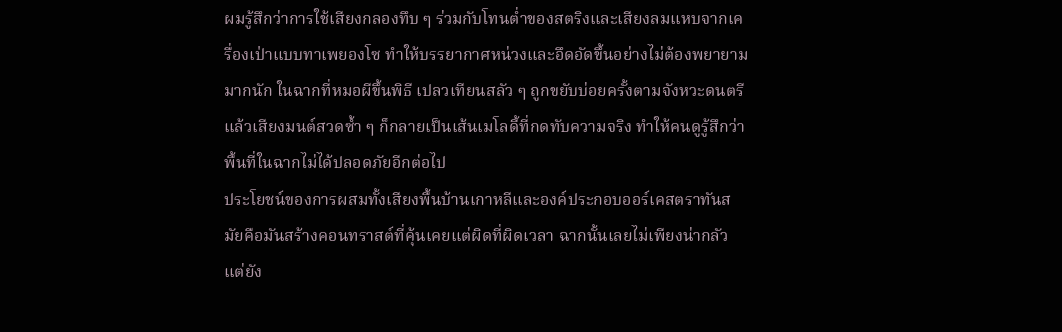ผมรู้สึกว่าการใช้เสียงกลองทึบ ๆ ร่วมกับโทนต่ำของสตริงและเสียงลมแหบจากเครื่องเป่าแบบทาเพยองโซ ทำให้บรรยากาศหน่วงและอึดอัดขึ้นอย่างไม่ต้องพยายามมากนัก ในฉากที่หมอผีขึ้นพิธี เปลวเทียนสลัว ๆ ถูกขยับบ่อยครั้งตามจังหวะดนตรี แล้วเสียงมนต์สวดซ้ำ ๆ ก็กลายเป็นเส้นเมโลดี้ที่กดทับความจริง ทำให้คนดูรู้สึกว่าพื้นที่ในฉากไม่ได้ปลอดภัยอีกต่อไป
ประโยชน์ของการผสมทั้งเสียงพื้นบ้านเกาหลีและองค์ประกอบออร์เคสตราทันสมัยคือมันสร้างคอนทราสต์ที่คุ้นเคยแต่ผิดที่ผิดเวลา ฉากนั้นเลยไม่เพียงน่ากลัว แต่ยัง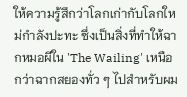ให้ความรู้สึกว่าโลกเก่ากับโลกใหม่กำลังปะทะ ซึ่งเป็นสิ่งที่ทำให้ฉากหมอผีใน 'The Wailing' เหนือกว่าฉากสยองทั่ว ๆ ไปสำหรับผม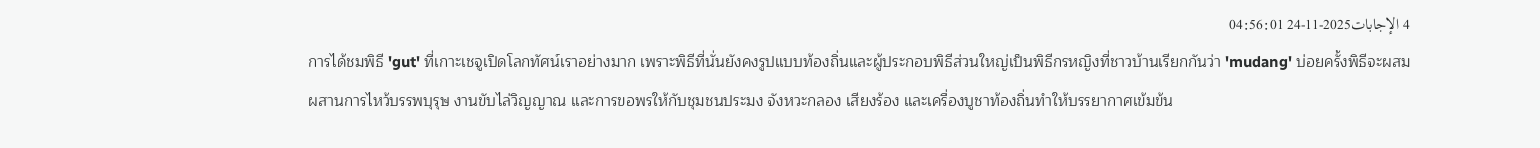4 الإجابات2025-11-24 04:56:01
การได้ชมพิธี 'gut' ที่เกาะเชจูเปิดโลกทัศน์เราอย่างมาก เพราะพิธีที่นั่นยังคงรูปแบบท้องถิ่นและผู้ประกอบพิธีส่วนใหญ่เป็นพิธีกรหญิงที่ชาวบ้านเรียกกันว่า 'mudang' บ่อยครั้งพิธีจะผสมผสานการไหว้บรรพบุรุษ งานขับไล่วิญญาณ และการขอพรให้กับชุมชนประมง จังหวะกลอง เสียงร้อง และเครื่องบูชาท้องถิ่นทำให้บรรยากาศเข้มข้น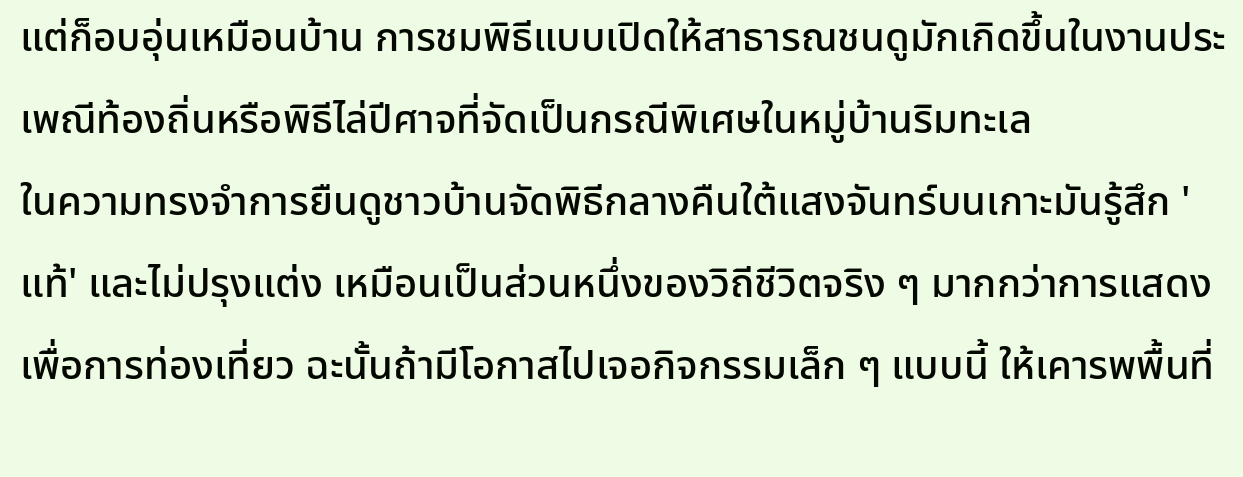แต่ก็อบอุ่นเหมือนบ้าน การชมพิธีแบบเปิดให้สาธารณชนดูมักเกิดขึ้นในงานประเพณีท้องถิ่นหรือพิธีไล่ปีศาจที่จัดเป็นกรณีพิเศษในหมู่บ้านริมทะเล
ในความทรงจำการยืนดูชาวบ้านจัดพิธีกลางคืนใต้แสงจันทร์บนเกาะมันรู้สึก 'แท้' และไม่ปรุงแต่ง เหมือนเป็นส่วนหนึ่งของวิถีชีวิตจริง ๆ มากกว่าการแสดงเพื่อการท่องเที่ยว ฉะนั้นถ้ามีโอกาสไปเจอกิจกรรมเล็ก ๆ แบบนี้ ให้เคารพพื้นที่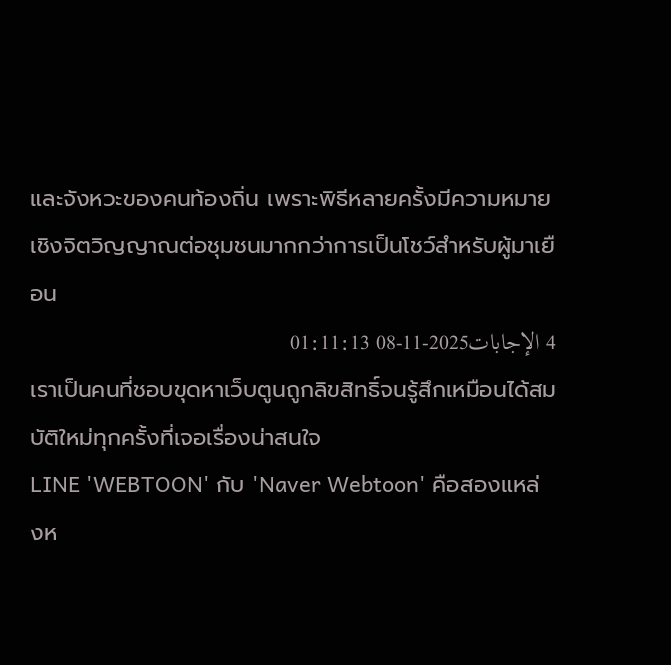และจังหวะของคนท้องถิ่น เพราะพิธีหลายครั้งมีความหมายเชิงจิตวิญญาณต่อชุมชนมากกว่าการเป็นโชว์สำหรับผู้มาเยือน
4 الإجابات2025-11-08 01:11:13
เราเป็นคนที่ชอบขุดหาเว็บตูนถูกลิขสิทธิ์จนรู้สึกเหมือนได้สมบัติใหม่ทุกครั้งที่เจอเรื่องน่าสนใจ
LINE 'WEBTOON' กับ 'Naver Webtoon' คือสองแหล่งห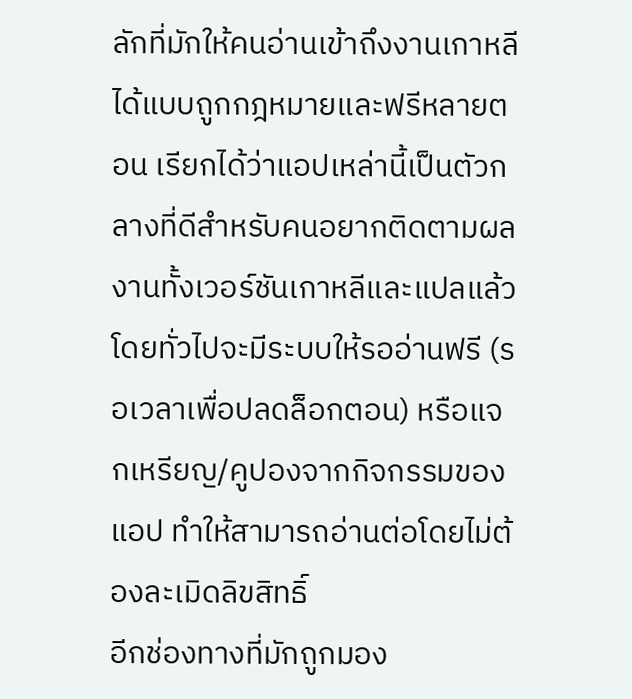ลักที่มักให้คนอ่านเข้าถึงงานเกาหลีได้แบบถูกกฎหมายและฟรีหลายตอน เรียกได้ว่าแอปเหล่านี้เป็นตัวกลางที่ดีสำหรับคนอยากติดตามผลงานทั้งเวอร์ชันเกาหลีและแปลแล้ว โดยทั่วไปจะมีระบบให้รออ่านฟรี (รอเวลาเพื่อปลดล็อกตอน) หรือแจกเหรียญ/คูปองจากกิจกรรมของแอป ทำให้สามารถอ่านต่อโดยไม่ต้องละเมิดลิขสิทธิ์
อีกช่องทางที่มักถูกมอง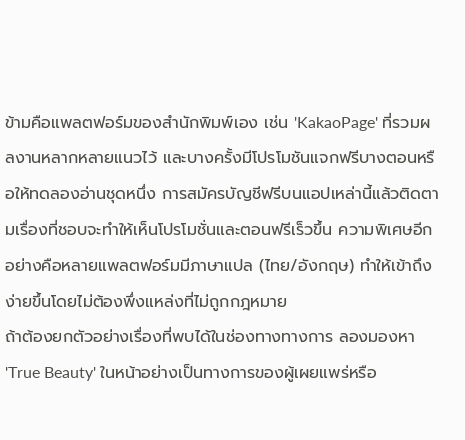ข้ามคือแพลตฟอร์มของสำนักพิมพ์เอง เช่น 'KakaoPage' ที่รวมผลงานหลากหลายแนวไว้ และบางครั้งมีโปรโมชันแจกฟรีบางตอนหรือให้ทดลองอ่านชุดหนึ่ง การสมัครบัญชีฟรีบนแอปเหล่านี้แล้วติดตามเรื่องที่ชอบจะทำให้เห็นโปรโมชั่นและตอนฟรีเร็วขึ้น ความพิเศษอีกอย่างคือหลายแพลตฟอร์มมีภาษาแปล (ไทย/อังกฤษ) ทำให้เข้าถึงง่ายขึ้นโดยไม่ต้องพึ่งแหล่งที่ไม่ถูกกฎหมาย
ถ้าต้องยกตัวอย่างเรื่องที่พบได้ในช่องทางทางการ ลองมองหา 'True Beauty' ในหน้าอย่างเป็นทางการของผู้เผยแพร่หรือ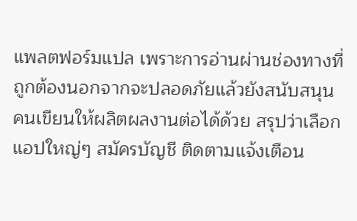แพลตฟอร์มแปล เพราะการอ่านผ่านช่องทางที่ถูกต้องนอกจากจะปลอดภัยแล้วยังสนับสนุนคนเขียนให้ผลิตผลงานต่อได้ด้วย สรุปว่าเลือกแอปใหญ่ๆ สมัครบัญชี ติดตามแจ้งเตือน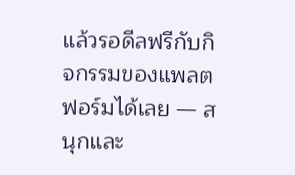แล้วรอดีลฟรีกับกิจกรรมของแพลตฟอร์มได้เลย — สนุกและ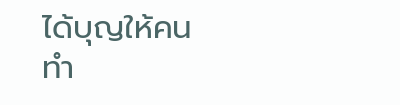ได้บุญให้คนทำ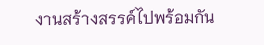งานสร้างสรรค์ไปพร้อมกัน